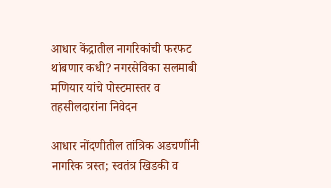आधार केंद्रातील नागरिकांची फरफट थांबणार कधी? नगरसेविका सलमाबी मणियार यांचे पोस्टमास्तर व तहसीलदारांना निवेदन

आधार नोंदणीतील तांत्रिक अडचणींनी नागरिक त्रस्त; स्वतंत्र खिडकी व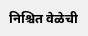निश्चित वेळेची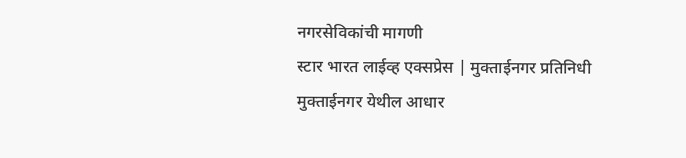नगरसेविकांची मागणी
स्टार भारत लाईव्ह एक्सप्रेस | मुक्ताईनगर प्रतिनिधी
मुक्ताईनगर येथील आधार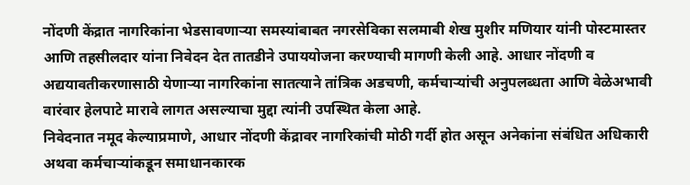नोंदणी केंद्रात नागरिकांना भेडसावणाऱ्या समस्यांबाबत नगरसेविका सलमाबी शेख मुशीर मणियार यांनी पोस्टमास्तर आणि तहसीलदार यांना निवेदन देत तातडीने उपाययोजना करण्याची मागणी केली आहे. आधार नोंदणी व अद्ययावतीकरणासाठी येणाऱ्या नागरिकांना सातत्याने तांत्रिक अडचणी, कर्मचाऱ्यांची अनुपलब्धता आणि वेळेअभावी वारंवार हेलपाटे मारावे लागत असल्याचा मुद्दा त्यांनी उपस्थित केला आहे.
निवेदनात नमूद केल्याप्रमाणे, आधार नोंदणी केंद्रावर नागरिकांची मोठी गर्दी होत असून अनेकांना संबंधित अधिकारी अथवा कर्मचाऱ्यांकडून समाधानकारक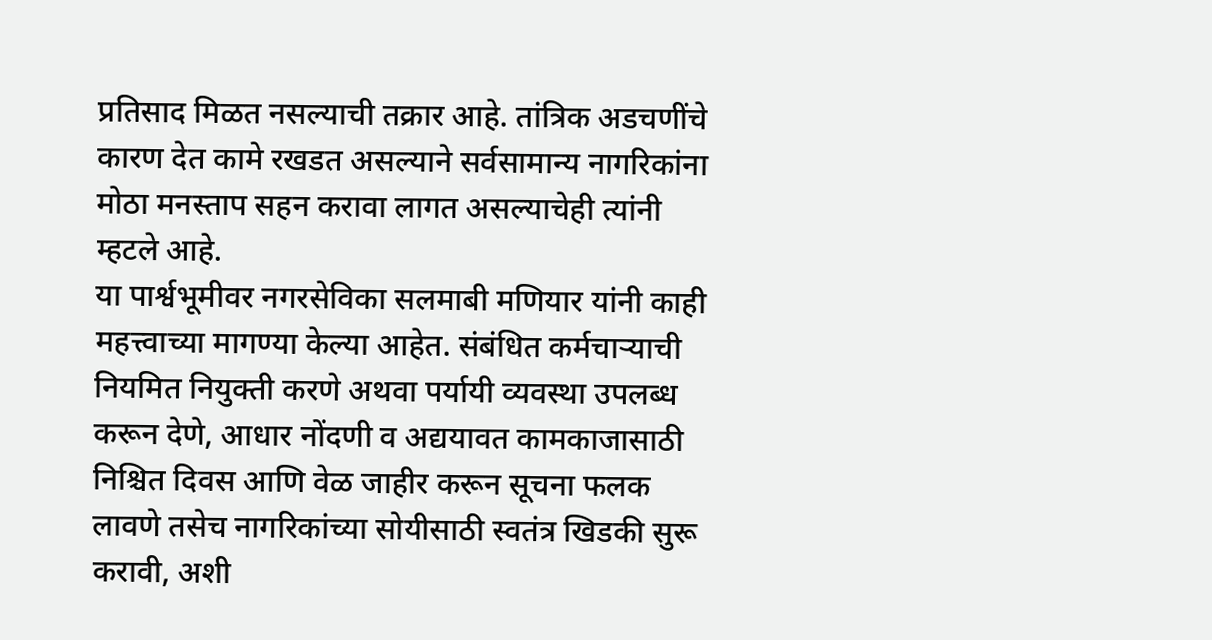प्रतिसाद मिळत नसल्याची तक्रार आहे. तांत्रिक अडचणींचे कारण देत कामे रखडत असल्याने सर्वसामान्य नागरिकांना मोठा मनस्ताप सहन करावा लागत असल्याचेही त्यांनी म्हटले आहे.
या पार्श्वभूमीवर नगरसेविका सलमाबी मणियार यांनी काही महत्त्वाच्या मागण्या केल्या आहेत. संबंधित कर्मचाऱ्याची नियमित नियुक्ती करणे अथवा पर्यायी व्यवस्था उपलब्ध करून देणे, आधार नोंदणी व अद्ययावत कामकाजासाठी निश्चित दिवस आणि वेळ जाहीर करून सूचना फलक लावणे तसेच नागरिकांच्या सोयीसाठी स्वतंत्र खिडकी सुरू करावी, अशी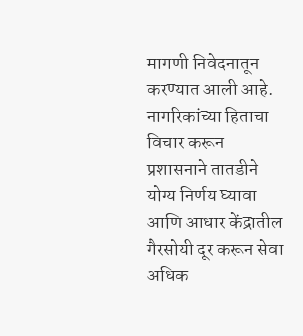मागणी निवेदनातून करण्यात आली आहे.
नागरिकांच्या हिताचा विचार करून प्रशासनाने तातडीने योग्य निर्णय घ्यावा आणि आधार केंद्रातील गैरसोयी दूर करून सेवा अधिक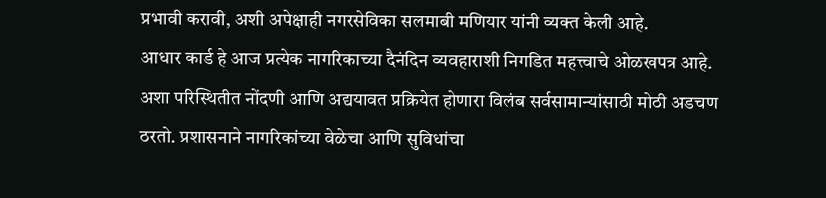प्रभावी करावी, अशी अपेक्षाही नगरसेविका सलमाबी मणियार यांनी व्यक्त केली आहे.
आधार कार्ड हे आज प्रत्येक नागरिकाच्या दैनंदिन व्यवहाराशी निगडित महत्त्वाचे ओळखपत्र आहे. अशा परिस्थितीत नोंदणी आणि अद्ययावत प्रक्रियेत होणारा विलंब सर्वसामान्यांसाठी मोठी अडचण ठरतो. प्रशासनाने नागरिकांच्या वेळेचा आणि सुविधांचा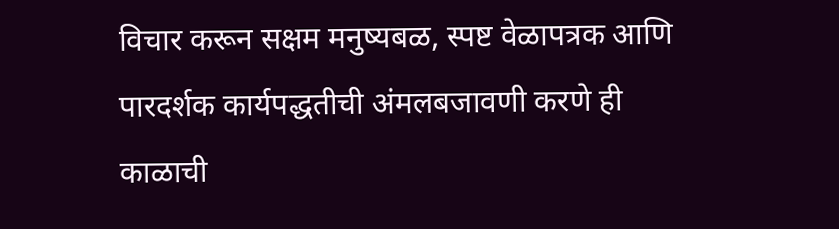विचार करून सक्षम मनुष्यबळ, स्पष्ट वेळापत्रक आणि पारदर्शक कार्यपद्धतीची अंमलबजावणी करणे ही काळाची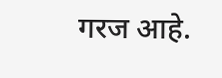गरज आहे.